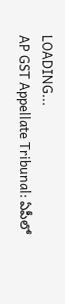LOADING...
AP GST Appellate Tribunal: ఏపీలో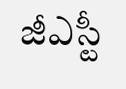జీఎస్టీ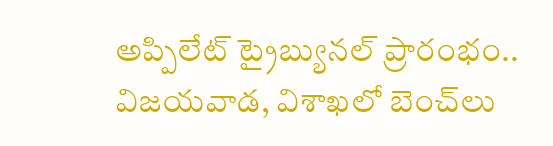అప్పిలేట్ ట్రైబ్యునల్ ప్రారంభం.. విజయవాడ, విశాఖలో బెంచ్‌లు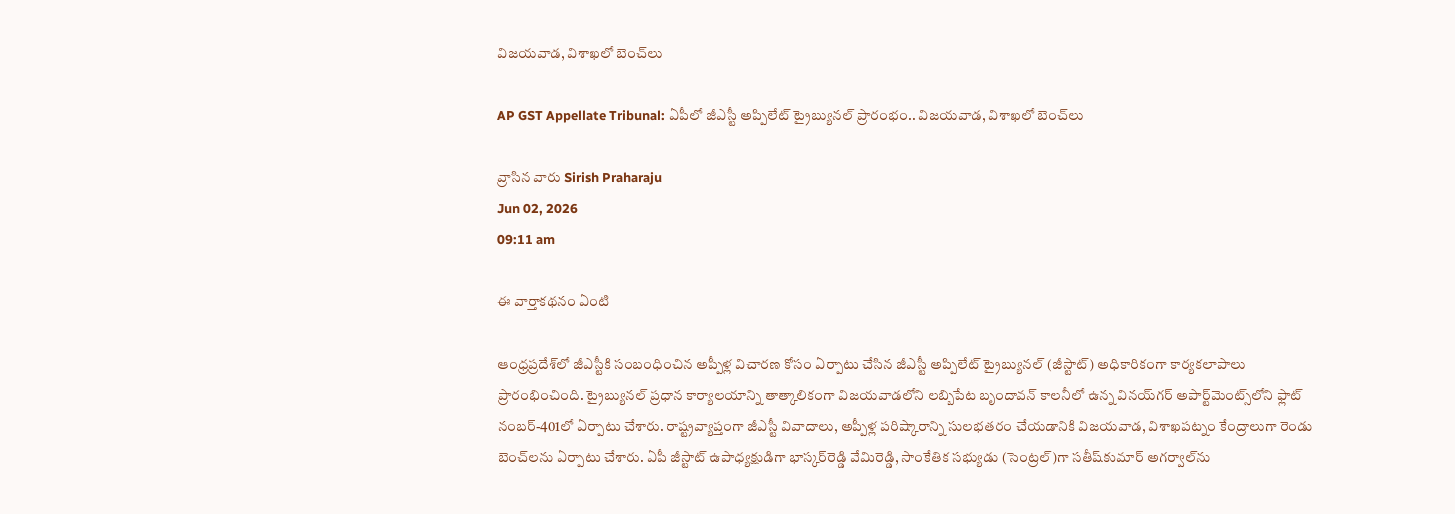విజయవాడ, విశాఖలో బెంచ్‌లు

AP GST Appellate Tribunal: ఏపీలో జీఎస్టీ అప్పిలేట్ ట్రైబ్యునల్ ప్రారంభం.. విజయవాడ, విశాఖలో బెంచ్‌లు

వ్రాసిన వారు Sirish Praharaju
Jun 02, 2026
09:11 am

ఈ వార్తాకథనం ఏంటి

ఆంధ్రప్రదేశ్‌లో జీఎస్టీకి సంబంధించిన అప్పీళ్ల విచారణ కోసం ఏర్పాటు చేసిన జీఎస్టీ అప్పిలేట్ ట్రైబ్యునల్ (జీస్టాట్) అధికారికంగా కార్యకలాపాలు ప్రారంభించింది. ట్రైబ్యునల్ ప్రధాన కార్యాలయాన్ని తాత్కాలికంగా విజయవాడలోని లబ్బిపేట బృందావన్ కాలనీలో ఉన్న వినయ్‌గర్ అపార్ట్‌మెంట్స్‌లోని ఫ్లాట్ నంబర్-401లో ఏర్పాటు చేశారు. రాష్ట్రవ్యాప్తంగా జీఎస్టీ వివాదాలు, అప్పీళ్ల పరిష్కారాన్ని సులభతరం చేయడానికి విజయవాడ, విశాఖపట్నం కేంద్రాలుగా రెండు బెంచ్‌లను ఏర్పాటు చేశారు. ఏపీ జీస్టాట్ ఉపాధ్యక్షుడిగా భాస్కర్‌రెడ్డి వేమిరెడ్డి, సాంకేతిక సభ్యుడు (సెంట్రల్)గా సతీష్‌కుమార్ అగర్వాల్‌ను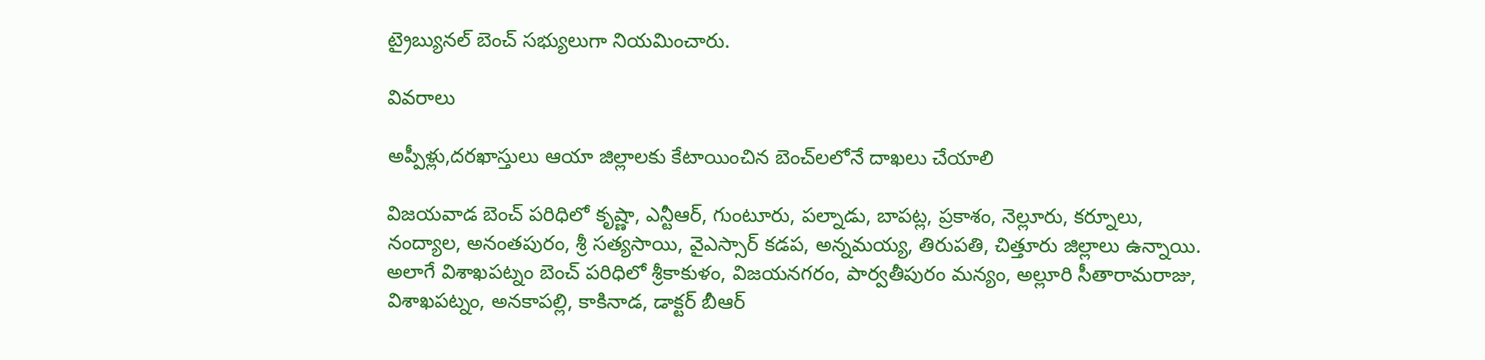ట్రైబ్యునల్ బెంచ్ సభ్యులుగా నియమించారు.

వివరాలు

అప్పీళ్లు,దరఖాస్తులు ఆయా జిల్లాలకు కేటాయించిన బెంచ్‌లలోనే దాఖలు చేయాలి

విజయవాడ బెంచ్ పరిధిలో కృష్ణా, ఎన్టీఆర్, గుంటూరు, పల్నాడు, బాపట్ల, ప్రకాశం, నెల్లూరు, కర్నూలు, నంద్యాల, అనంతపురం, శ్రీ సత్యసాయి, వైఎస్సార్ కడప, అన్నమయ్య, తిరుపతి, చిత్తూరు జిల్లాలు ఉన్నాయి. అలాగే విశాఖపట్నం బెంచ్ పరిధిలో శ్రీకాకుళం, విజయనగరం, పార్వతీపురం మన్యం, అల్లూరి సీతారామరాజు, విశాఖపట్నం, అనకాపల్లి, కాకినాడ, డాక్టర్ బీఆర్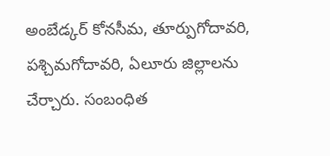అంబేడ్కర్ కోనసీమ, తూర్పుగోదావరి, పశ్చిమగోదావరి, ఏలూరు జిల్లాలను చేర్చారు. సంబంధిత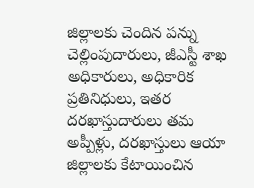జిల్లాలకు చెందిన పన్ను చెల్లింపుదారులు, జీఎస్టీ శాఖ అధికారులు, అధికారిక ప్రతినిధులు, ఇతర దరఖాస్తుదారులు తమ అప్పీళ్లు, దరఖాస్తులు ఆయా జిల్లాలకు కేటాయించిన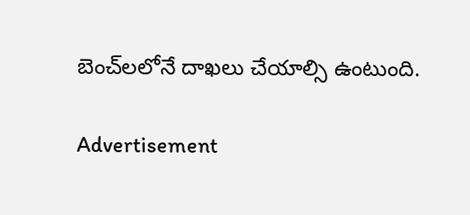బెంచ్‌లలోనే దాఖలు చేయాల్సి ఉంటుంది.

Advertisement